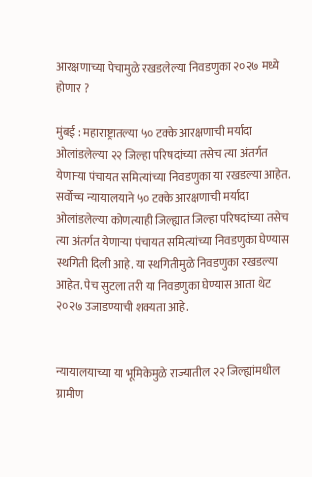आरक्षणाच्या पेचामुळे रखडलेल्या निवडणुका २०२७ मध्ये होणार ?

मुंबई : महाराष्ट्रातल्या ५० टक्के आरक्षणाची मर्यादा ओलांडलेल्या २२ जिल्हा परिषदांच्या तसेच त्या अंतर्गत येणाऱ्या पंचायत समित्यांच्या निवडणुका या रखडल्या आहेत. सर्वोच्च न्यायालयाने ५० टक्के आरक्षणाची मर्यादा ओलांडलेल्या कोणत्याही जिल्ह्यात जिल्हा परिषदांच्या तसेच त्या अंतर्गत येणाऱ्या पंचायत समित्यांच्या निवडणुका घेण्यास स्थगिती दिली आहे. या स्थगितीमुळे निवडणुका रखडल्या आहेत. पेच सुटला तरी या निवडणुका घेण्यास आता थेट २०२७ उजाडण्याची शक्यता आहे.


न्यायालयाच्या या भूमिकेमुळे राज्यातील २२ जिल्ह्यांमधील ग्रामीण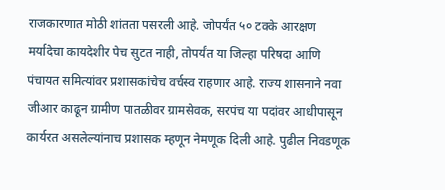राजकारणात मोठी शांतता पसरली आहे. जोपर्यंत ५० टक्के आरक्षण मर्यादेचा कायदेशीर पेच सुटत नाही, तोपर्यंत या जिल्हा परिषदा आणि पंचायत समित्यांवर प्रशासकांचेच वर्चस्व राहणार आहे. राज्य शासनाने नवा जीआर काढून ग्रामीण पातळीवर ग्रामसेवक, सरपंच या पदांवर आधीपासून कार्यरत असलेल्यांनाच प्रशासक म्हणून नेमणूक दिली आहे. पुढील निवडणूक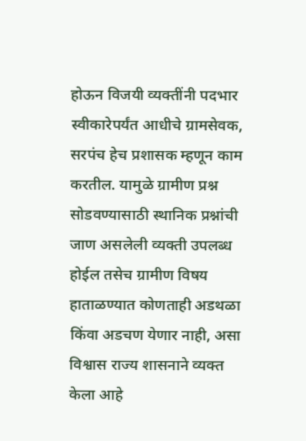होऊन विजयी व्यक्तींनी पदभार स्वीकारेपर्यंत आधीचे ग्रामसेवक, सरपंच हेच प्रशासक म्हणून काम करतील. यामुळे ग्रामीण प्रश्न सोडवण्यासाठी स्थानिक प्रश्नांची जाण असलेली व्यक्ती उपलब्ध होईल तसेच ग्रामीण विषय हाताळण्यात कोणताही अडथळा किंवा अडचण येणार नाही, असा विश्वास राज्य शासनाने व्यक्त केला आहे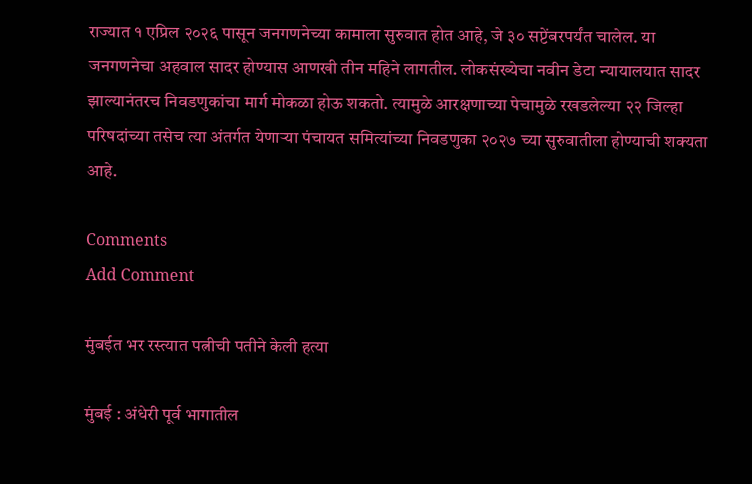राज्यात १ एप्रिल २०२६ पासून जनगणनेच्या कामाला सुरुवात होत आहे, जे ३० सप्टेंबरपर्यंत चालेल. या जनगणनेचा अहवाल सादर होण्यास आणखी तीन महिने लागतील. लोकसंख्येचा नवीन डेटा न्यायालयात सादर झाल्यानंतरच निवडणुकांचा मार्ग मोकळा होऊ शकतो. त्यामुळे आरक्षणाच्या पेचामुळे रखडलेल्या २२ जिल्हा परिषदांच्या तसेच त्या अंतर्गत येणाऱ्या पंचायत समित्यांच्या निवडणुका २०२७ च्या सुरुवातीला होण्याची शक्यता आहे.

Comments
Add Comment

मुंबईत भर रस्त्यात पत्नीची पतीने केली हत्या

मुंबई : अंधेरी पूर्व भागातील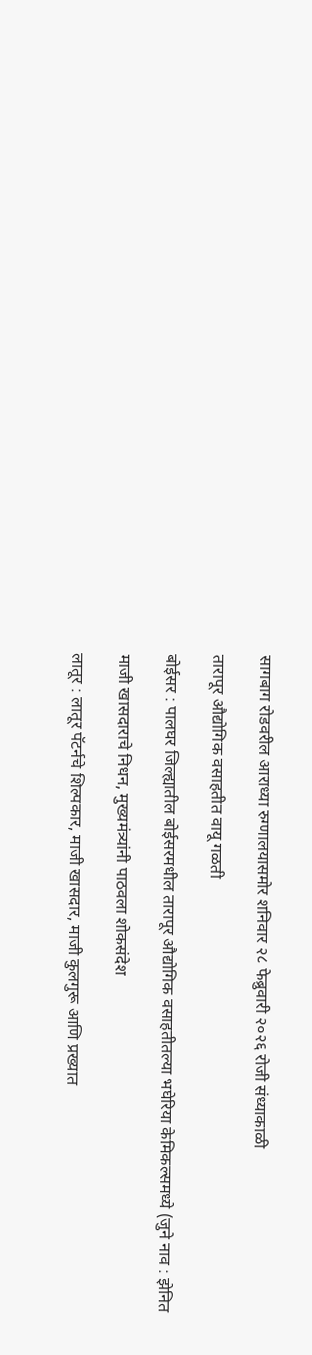सागबाग रोडवरील आराध्या रुग्णालयासमोर शनिवार २८ फेब्रुवारी २०२६ रोजी संध्याकाळी

तारापूर औद्योगिक वसाहतीत वायू गळती

बोईसर : पालघर जिल्ह्यातील बोईसरमधील तारापूर औद्योगिक वसाहतीतल्या भघेरिया केमिकल्समध्ये (जुने नाव : झेनित

माजी खासदाराचे निधन, मुख्यमंत्र्यांनी पाठवला शोकसंदेश

लातूर : लातूर पॅटर्नचे शिल्पकार, माजी खासदार, माजी कुलगुरू आणि प्रख्यात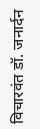विचारवंत डॉ. जनार्दन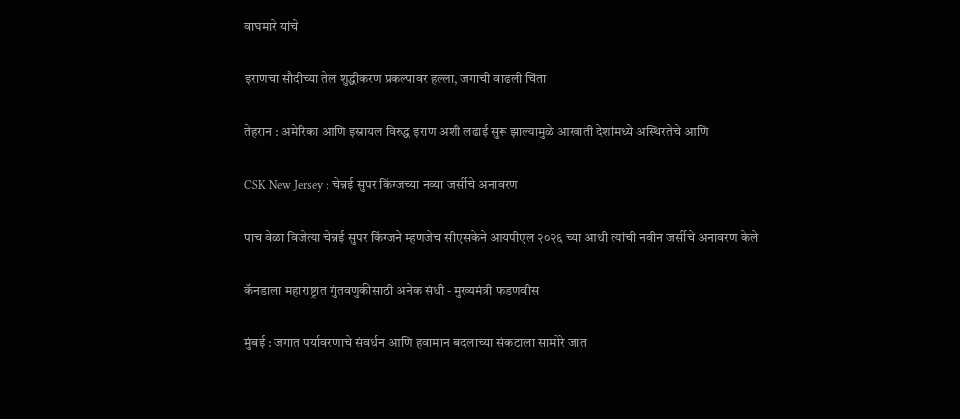वाघमारे यांचे

इराणचा सौदीच्या तेल शुद्धीकरण प्रकल्पावर हल्ला, जगाची वाढली चिंता

तेहरान : अमेरिका आणि इस्रायल विरुद्ध इराण अशी लढाई सुरू झाल्यामुळे आखाती देशांमध्ये अस्थिरतेचे आणि

CSK New Jersey : चेन्नई सुपर किंग्जच्या नव्या जर्सीचे अनावरण

पाच वेळा विजेत्या चेन्नई सुपर किंग्जने म्हणजेच सीएसकेने आयपीएल २०२६ च्या आधी त्यांची नवीन जर्सीचे अनावरण केले

कॅनडाला महाराष्ट्रात गुंतवणुकीसाठी अनेक संधी - मुख्यमंत्री फडणवीस

मुंबई : जगात पर्यावरणाचे संवर्धन आणि हवामान बदलाच्या संकटाला सामोरे जात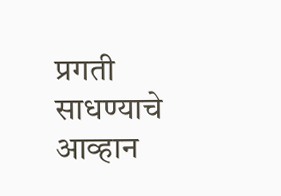प्रगती साधण्याचे आव्हान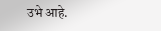उभे आहे.